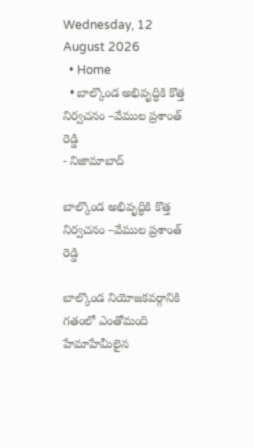Wednesday, 12 August 2026
  • Home
  • బాల్కొండ అభివృద్ధికి కొత్త నిర్వచనం –వేముల ప్రశాంత్ రెడ్డి
- నిజామాబాద్

బాల్కొండ అభివృద్ధికి కొత్త నిర్వచనం –వేముల ప్రశాంత్ రెడ్డి

బాల్కొండ నియోజకవర్గానికి గతంలో ఎంతోమంది హేమాహేమీలైన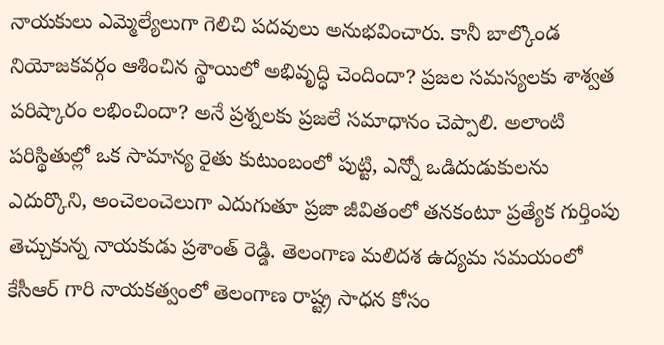నాయకులు ఎమ్మెల్యేలుగా గెలిచి పదవులు అనుభవించారు. కానీ బాల్కొండ నియోజకవర్గం ఆశించిన స్థాయిలో అభివృద్ధి చెందిందా? ప్రజల సమస్యలకు శాశ్వత పరిష్కారం లభించిందా? అనే ప్రశ్నలకు ప్రజలే సమాధానం చెప్పాలి. అలాంటి పరిస్థితుల్లో ఒక సామాన్య రైతు కుటుంబంలో పుట్టి, ఎన్నో ఒడిదుడుకులను ఎదుర్కొని, అంచెలంచెలుగా ఎదుగుతూ ప్రజా జీవితంలో తనకంటూ ప్రత్యేక గుర్తింపు తెచ్చుకున్న నాయకుడు ప్రశాంత్ రెడ్డి. తెలంగాణ మలిదశ ఉద్యమ సమయంలో కేసీఆర్ గారి నాయకత్వంలో తెలంగాణ రాష్ట్ర సాధన కోసం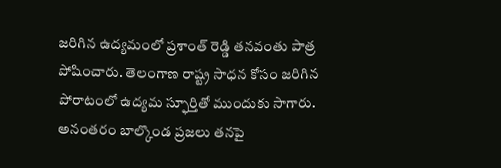జరిగిన ఉద్యమంలో ప్రశాంత్ రెడ్డి తనవంతు పాత్ర పోషించారు. తెలంగాణ రాష్ట్ర సాధన కోసం జరిగిన పోరాటంలో ఉద్యమ స్ఫూర్తితో ముందుకు సాగారు. అనంతరం బాల్కొండ ప్రజలు తనపై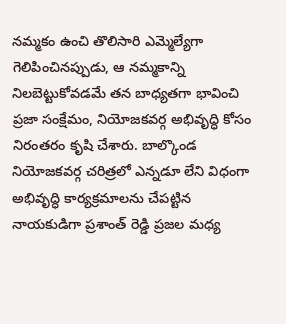నమ్మకం ఉంచి తొలిసారి ఎమ్మెల్యేగా గెలిపించినప్పుడు, ఆ నమ్మకాన్ని నిలబెట్టుకోవడమే తన బాధ్యతగా భావించి ప్రజా సంక్షేమం, నియోజకవర్గ అభివృద్ధి కోసం నిరంతరం కృషి చేశారు. బాల్కొండ నియోజకవర్గ చరిత్రలో ఎన్నడూ లేని విధంగా అభివృద్ధి కార్యక్రమాలను చేపట్టిన నాయకుడిగా ప్రశాంత్ రెడ్డి ప్రజల మధ్య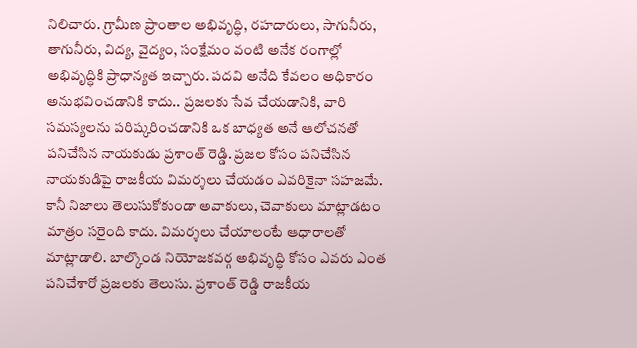నిలిచారు. గ్రామీణ ప్రాంతాల అభివృద్ధి, రహదారులు, సాగునీరు, తాగునీరు, విద్య, వైద్యం, సంక్షేమం వంటి అనేక రంగాల్లో అభివృద్ధికి ప్రాధాన్యత ఇచ్చారు. పదవి అనేది కేవలం అధికారం అనుభవించడానికి కాదు.. ప్రజలకు సేవ చేయడానికి, వారి సమస్యలను పరిష్కరించడానికి ఒక బాధ్యత అనే ఆలోచనతో పనిచేసిన నాయకుడు ప్రశాంత్ రెడ్డి. ప్రజల కోసం పనిచేసిన నాయకుడిపై రాజకీయ విమర్శలు చేయడం ఎవరికైనా సహజమే. కానీ నిజాలు తెలుసుకోకుండా అవాకులు, చెవాకులు మాట్లాడటం మాత్రం సరైంది కాదు. విమర్శలు చేయాలంటే ఆధారాలతో మాట్లాడాలి. బాల్కొండ నియోజకవర్గ అభివృద్ధి కోసం ఎవరు ఎంత పనిచేశారో ప్రజలకు తెలుసు. ప్రశాంత్ రెడ్డి రాజకీయ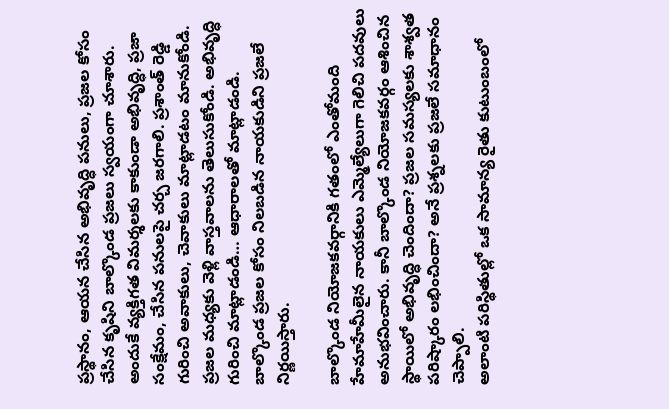ప్రస్థానం, ఆయన చేసిన అభివృద్ధి పనులు, ప్రజల కోసం చేసిన కృషిని బాల్కొండ ప్రజలు స్వయంగా చూశారు. అందుకే వ్యక్తిగత విమర్శలకు కాకుండా అభివృద్ధి, ప్రజా సంక్షేమం, చేసిన పనులపై చర్చ జరగాలి. ప్రశాంత్ రెడ్డి గురించి అవాకులు, చెవాకులు మాట్లాడటం మానుకోండి. ప్రజల మధ్యకు వెళ్లి వాస్తవాలను తెలుసుకోండి. అభివృద్ధి గురించి మాట్లాడండి… ఆధారాలతో మాట్లాడండి. బాల్కొండ ప్రజల కోసం నిలబడిన నాయకుడిని ప్రజలే నిర్ణయిస్తారు.

బాల్కొండ నియోజకవర్గానికి గతంలో ఎంతోమంది హేమాహేమీలైన నాయకులు ఎమ్మెల్యేలుగా గెలిచి పదవులు అనుభవించారు. కానీ బాల్కొండ నియోజకవర్గం ఆశించిన స్థాయిలో అభివృద్ధి చెందిందా? ప్రజల సమస్యలకు శాశ్వత పరిష్కారం లభించిందా? అనే ప్రశ్నలకు ప్రజలే సమాధానం చెప్పాలి.
అలాంటి పరిస్థితుల్లో ఒక సామాన్య రైతు కుటుంబంలో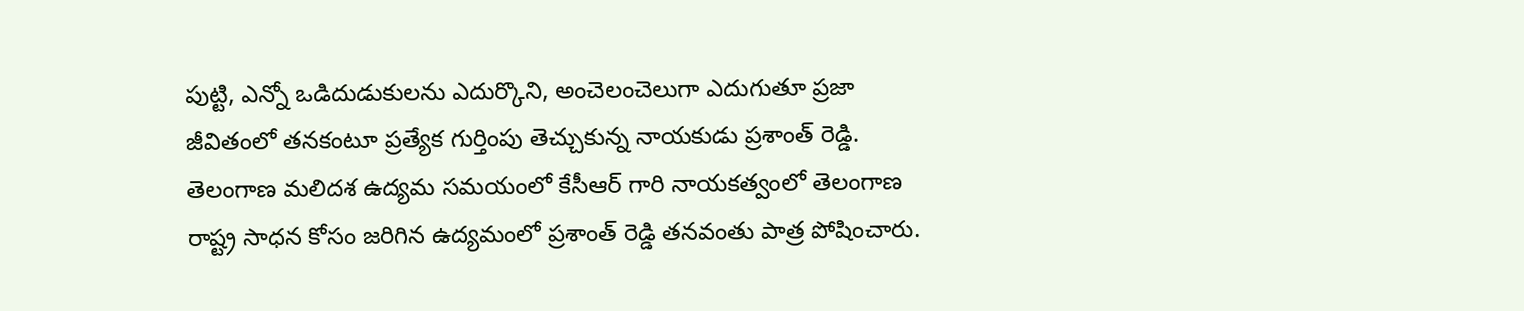పుట్టి, ఎన్నో ఒడిదుడుకులను ఎదుర్కొని, అంచెలంచెలుగా ఎదుగుతూ ప్రజా జీవితంలో తనకంటూ ప్రత్యేక గుర్తింపు తెచ్చుకున్న నాయకుడు ప్రశాంత్ రెడ్డి.
తెలంగాణ మలిదశ ఉద్యమ సమయంలో కేసీఆర్ గారి నాయకత్వంలో తెలంగాణ రాష్ట్ర సాధన కోసం జరిగిన ఉద్యమంలో ప్రశాంత్ రెడ్డి తనవంతు పాత్ర పోషించారు.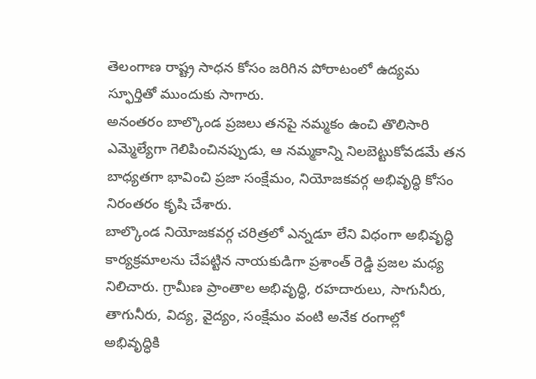తెలంగాణ రాష్ట్ర సాధన కోసం జరిగిన పోరాటంలో ఉద్యమ స్ఫూర్తితో ముందుకు సాగారు.
అనంతరం బాల్కొండ ప్రజలు తనపై నమ్మకం ఉంచి తొలిసారి ఎమ్మెల్యేగా గెలిపించినప్పుడు, ఆ నమ్మకాన్ని నిలబెట్టుకోవడమే తన బాధ్యతగా భావించి ప్రజా సంక్షేమం, నియోజకవర్గ అభివృద్ధి కోసం నిరంతరం కృషి చేశారు.
బాల్కొండ నియోజకవర్గ చరిత్రలో ఎన్నడూ లేని విధంగా అభివృద్ధి కార్యక్రమాలను చేపట్టిన నాయకుడిగా ప్రశాంత్ రెడ్డి ప్రజల మధ్య నిలిచారు. గ్రామీణ ప్రాంతాల అభివృద్ధి, రహదారులు, సాగునీరు, తాగునీరు, విద్య, వైద్యం, సంక్షేమం వంటి అనేక రంగాల్లో అభివృద్ధికి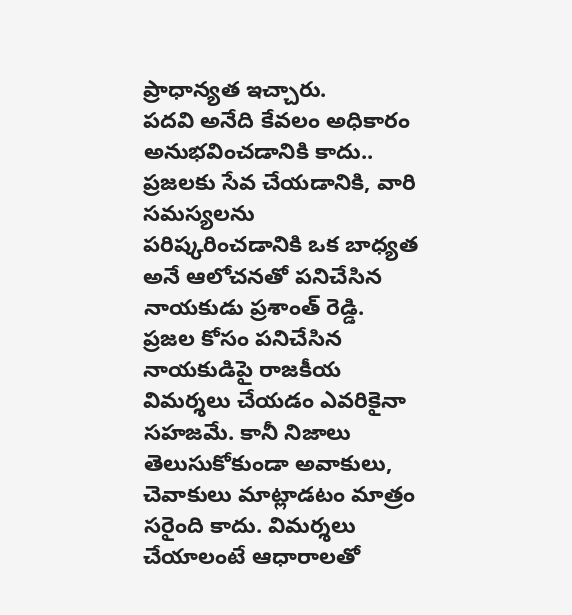ప్రాధాన్యత ఇచ్చారు.
పదవి అనేది కేవలం అధికారం అనుభవించడానికి కాదు..
ప్రజలకు సేవ చేయడానికి, వారి సమస్యలను పరిష్కరించడానికి ఒక బాధ్యత అనే ఆలోచనతో పనిచేసిన నాయకుడు ప్రశాంత్ రెడ్డి.
ప్రజల కోసం పనిచేసిన నాయకుడిపై రాజకీయ విమర్శలు చేయడం ఎవరికైనా సహజమే. కానీ నిజాలు తెలుసుకోకుండా అవాకులు, చెవాకులు మాట్లాడటం మాత్రం సరైంది కాదు. విమర్శలు చేయాలంటే ఆధారాలతో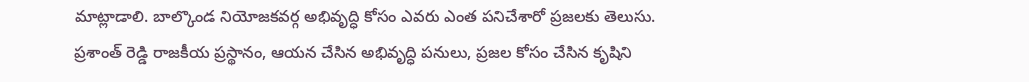మాట్లాడాలి. బాల్కొండ నియోజకవర్గ అభివృద్ధి కోసం ఎవరు ఎంత పనిచేశారో ప్రజలకు తెలుసు.
ప్రశాంత్ రెడ్డి రాజకీయ ప్రస్థానం, ఆయన చేసిన అభివృద్ధి పనులు, ప్రజల కోసం చేసిన కృషిని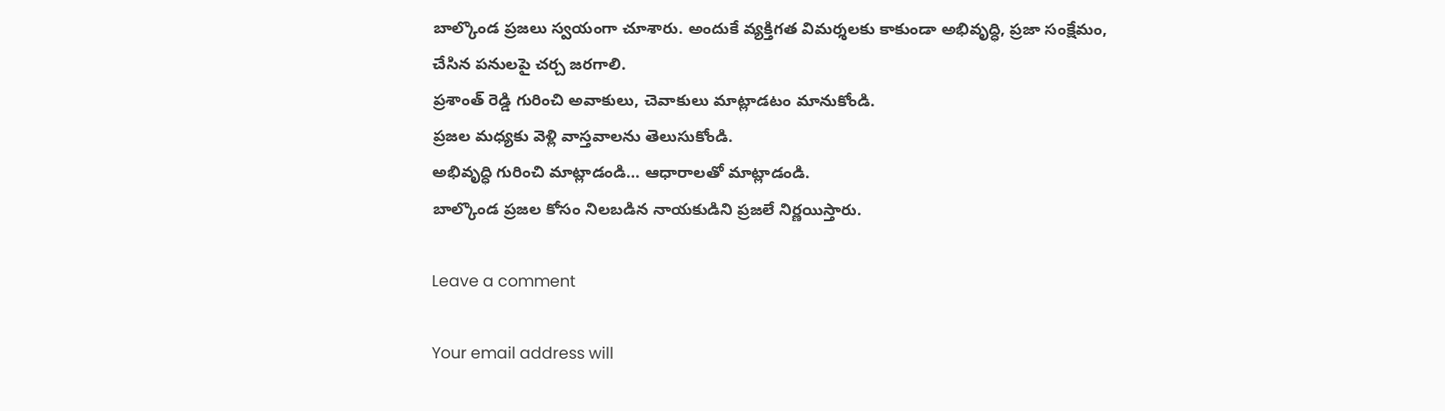బాల్కొండ ప్రజలు స్వయంగా చూశారు. అందుకే వ్యక్తిగత విమర్శలకు కాకుండా అభివృద్ధి, ప్రజా సంక్షేమం, చేసిన పనులపై చర్చ జరగాలి.
ప్రశాంత్ రెడ్డి గురించి అవాకులు, చెవాకులు మాట్లాడటం మానుకోండి.
ప్రజల మధ్యకు వెళ్లి వాస్తవాలను తెలుసుకోండి.
అభివృద్ధి గురించి మాట్లాడండి… ఆధారాలతో మాట్లాడండి.
బాల్కొండ ప్రజల కోసం నిలబడిన నాయకుడిని ప్రజలే నిర్ణయిస్తారు.

Leave a comment

Your email address will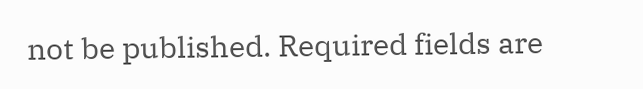not be published. Required fields are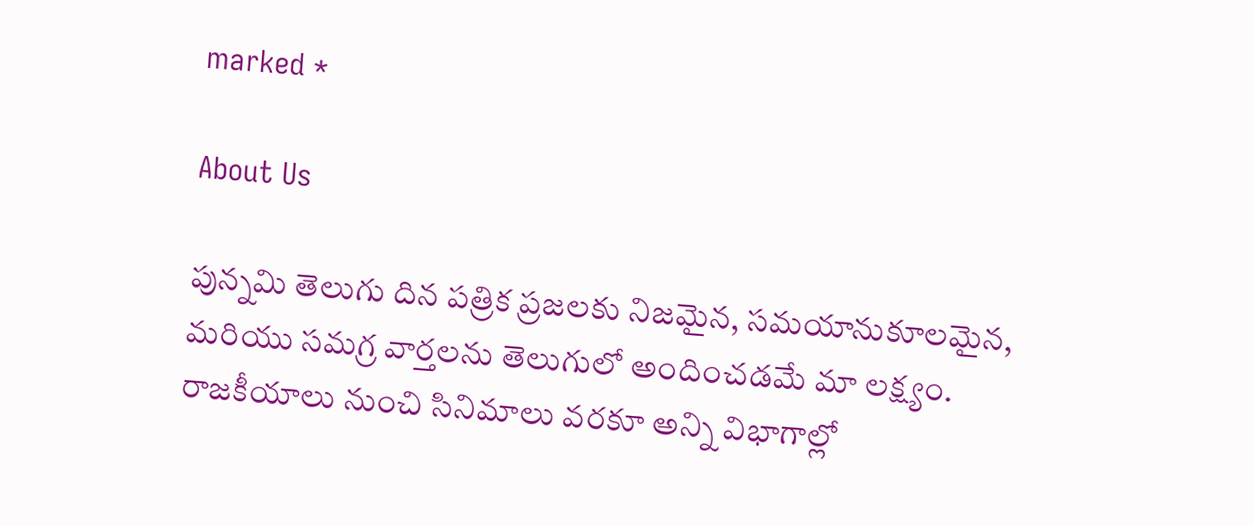marked *

About Us

పున్నమి తెలుగు దిన పత్రిక ప్రజలకు నిజమైన, సమయానుకూలమైన, మరియు సమగ్ర వార్తలను తెలుగులో అందించడమే మా లక్ష్యం.
రాజకీయాలు నుంచి సినిమాలు వరకూ అన్ని విభాగాల్లో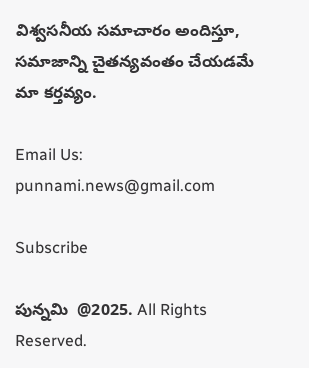విశ్వసనీయ సమాచారం అందిస్తూ, సమాజాన్ని చైతన్యవంతం చేయడమే మా కర్తవ్యం.

Email Us: punnami.news@gmail.com

Subscribe

పున్నమి  @2025. All Rights Reserved.